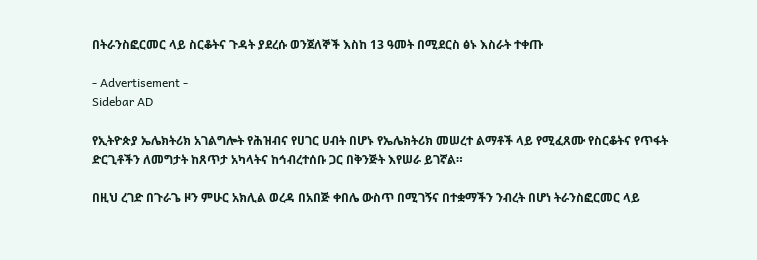በትራንስፎርመር ላይ ስርቆትና ጉዳት ያደረሱ ወንጀለኞች እስከ 13 ዓመት በሚደርስ ፅኑ እስራት ተቀጡ

- Advertisement -
Sidebar AD

የኢትዮጵያ ኤሌክትሪክ አገልግሎት የሕዝብና የሀገር ሀብት በሆኑ የኤሌክትሪክ መሠረተ ልማቶች ላይ የሚፈጸሙ የስርቆትና የጥፋት ድርጊቶችን ለመግታት ከጸጥታ አካላትና ከኅብረተሰቡ ጋር በቅንጅት እየሠራ ይገኛል።

በዚህ ረገድ በጉራጌ ዞን ምሁር አክሊል ወረዳ በአበጅ ቀበሌ ውስጥ በሚገኝና በተቋማችን ንብረት በሆነ ትራንስፎርመር ላይ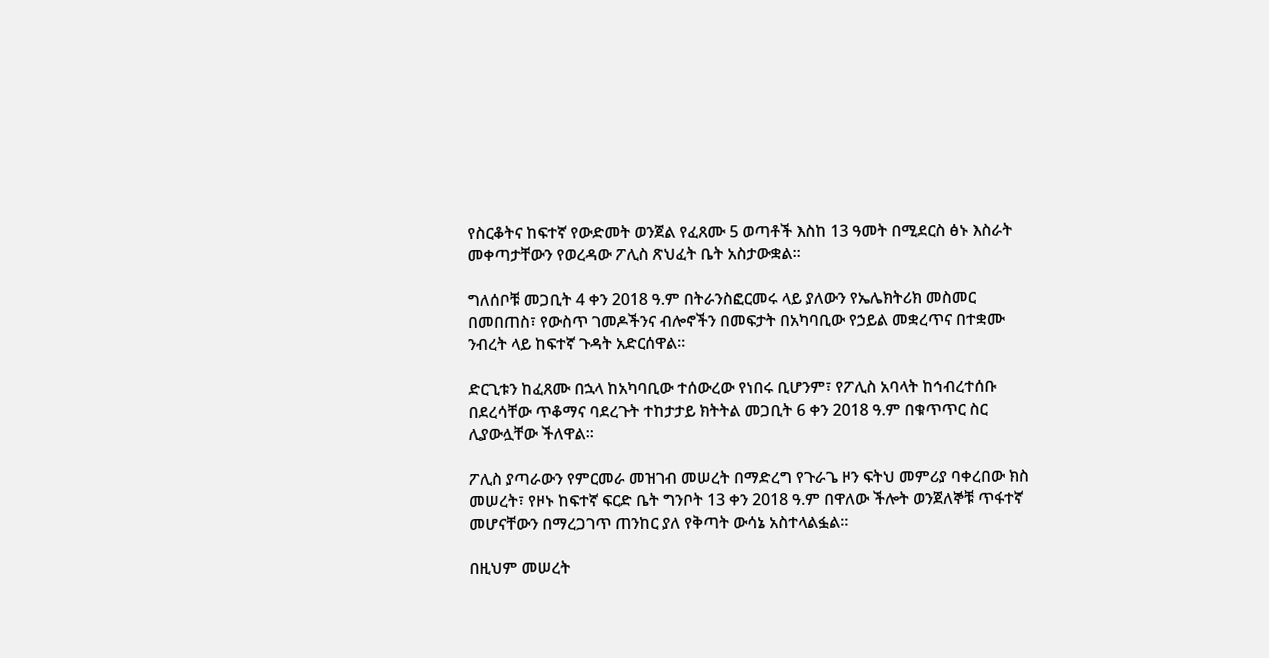የስርቆትና ከፍተኛ የውድመት ወንጀል የፈጸሙ 5 ወጣቶች እስከ 13 ዓመት በሚደርስ ፅኑ እስራት መቀጣታቸውን የወረዳው ፖሊስ ጽህፈት ቤት አስታውቋል።

ግለሰቦቹ መጋቢት 4 ቀን 2018 ዓ.ም በትራንስፎርመሩ ላይ ያለውን የኤሌክትሪክ መስመር በመበጠስ፣ የውስጥ ገመዶችንና ብሎኖችን በመፍታት በአካባቢው የኃይል መቋረጥና በተቋሙ ንብረት ላይ ከፍተኛ ጉዳት አድርሰዋል።

ድርጊቱን ከፈጸሙ በኋላ ከአካባቢው ተሰውረው የነበሩ ቢሆንም፣ የፖሊስ አባላት ከኅብረተሰቡ በደረሳቸው ጥቆማና ባደረጉት ተከታታይ ክትትል መጋቢት 6 ቀን 2018 ዓ.ም በቁጥጥር ስር ሊያውሏቸው ችለዋል።

ፖሊስ ያጣራውን የምርመራ መዝገብ መሠረት በማድረግ የጉራጌ ዞን ፍትህ መምሪያ ባቀረበው ክስ መሠረት፣ የዞኑ ከፍተኛ ፍርድ ቤት ግንቦት 13 ቀን 2018 ዓ.ም በዋለው ችሎት ወንጀለኞቹ ጥፋተኛ መሆናቸውን በማረጋገጥ ጠንከር ያለ የቅጣት ውሳኔ አስተላልፏል።

በዚህም መሠረት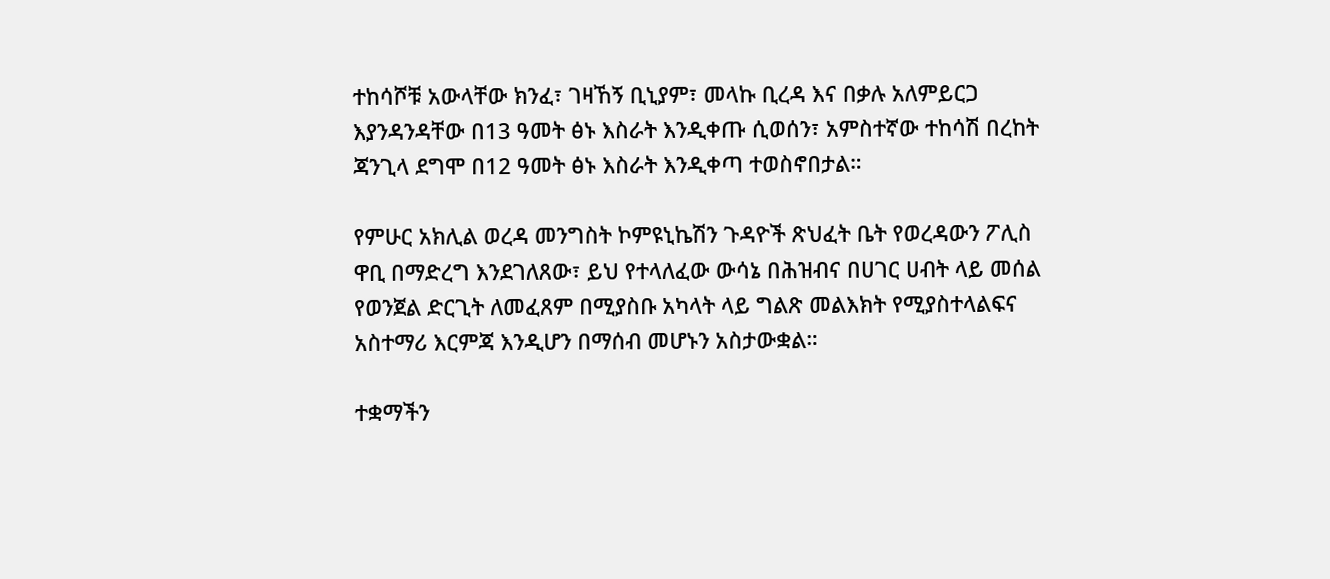ተከሳሾቹ አውላቸው ክንፈ፣ ገዛኸኝ ቢኒያም፣ መላኩ ቢረዳ እና በቃሉ አለምይርጋ እያንዳንዳቸው በ13 ዓመት ፅኑ እስራት እንዲቀጡ ሲወሰን፣ አምስተኛው ተከሳሽ በረከት ጃንጊላ ደግሞ በ12 ዓመት ፅኑ እስራት እንዲቀጣ ተወስኖበታል።

የምሁር አክሊል ወረዳ መንግስት ኮምዩኒኬሽን ጉዳዮች ጽህፈት ቤት የወረዳውን ፖሊስ ዋቢ በማድረግ እንደገለጸው፣ ይህ የተላለፈው ውሳኔ በሕዝብና በሀገር ሀብት ላይ መሰል የወንጀል ድርጊት ለመፈጸም በሚያስቡ አካላት ላይ ግልጽ መልእክት የሚያስተላልፍና አስተማሪ እርምጃ እንዲሆን በማሰብ መሆኑን አስታውቋል።

ተቋማችን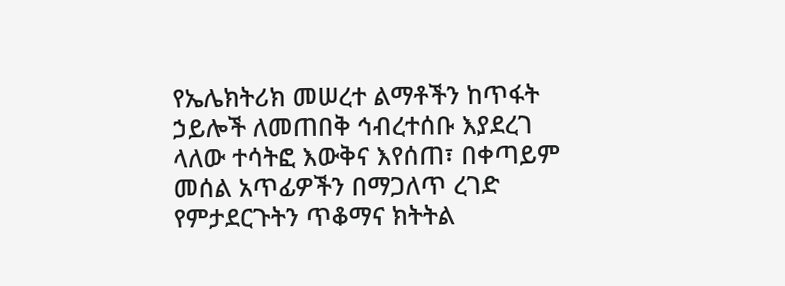የኤሌክትሪክ መሠረተ ልማቶችን ከጥፋት ኃይሎች ለመጠበቅ ኅብረተሰቡ እያደረገ ላለው ተሳትፎ እውቅና እየሰጠ፣ በቀጣይም መሰል አጥፊዎችን በማጋለጥ ረገድ የምታደርጉትን ጥቆማና ክትትል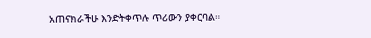አጠናክራችሁ እንድትቀጥሉ ጥሪውን ያቀርባል።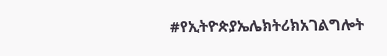#የኢትዮጵያኤሌክትሪክአገልግሎት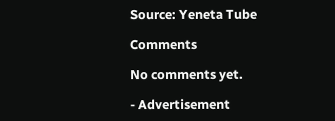Source: Yeneta Tube

Comments

No comments yet.

- Advertisement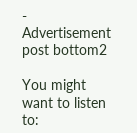-
Advertisement post bottom2

You might want to listen to: